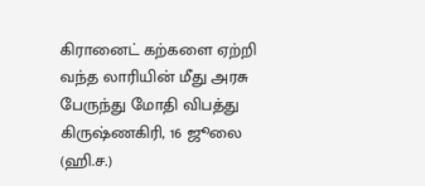கிரானைட் கற்களை ஏற்றி வந்த லாரியின் மீது அரசு பேருந்து மோதி விபத்து
கிருஷ்ணகிரி, 16 ஜூலை (ஹி.ச.)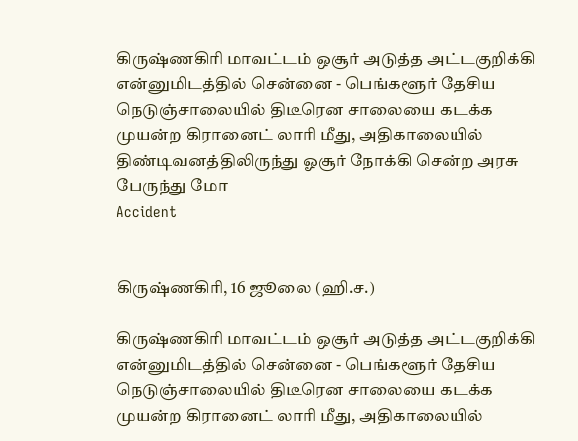கிருஷ்ணகிரி மாவட்டம் ஒசூர் அடுத்த அட்டகுறிக்கி என்னுமிடத்தில் சென்னை - பெங்களூர் தேசிய நெடுஞ்சாலையில் திடீரென சாலையை கடக்க முயன்ற கிரானைட் லாரி மீது, அதிகாலையில் திண்டிவனத்திலிருந்து ஓசூர் நோக்கி சென்ற அரசு பேருந்து மோ
Accident


கிருஷ்ணகிரி, 16 ஜூலை (ஹி.ச.)

கிருஷ்ணகிரி மாவட்டம் ஒசூர் அடுத்த அட்டகுறிக்கி என்னுமிடத்தில் சென்னை - பெங்களூர் தேசிய நெடுஞ்சாலையில் திடீரென சாலையை கடக்க முயன்ற கிரானைட் லாரி மீது, அதிகாலையில்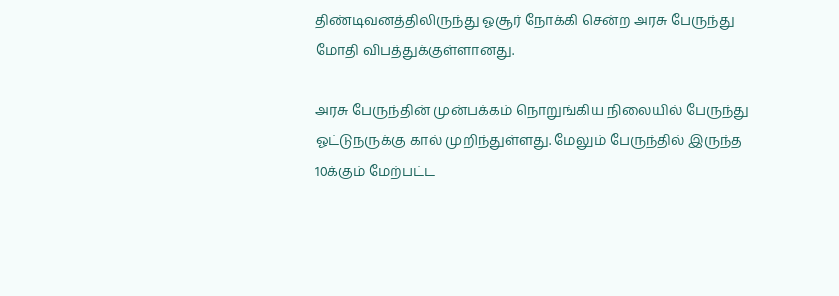திண்டிவனத்திலிருந்து ஓசூர் நோக்கி சென்ற அரசு பேருந்து மோதி விபத்துக்குள்ளானது.

அரசு பேருந்தின் முன்பக்கம் நொறுங்கிய நிலையில் பேருந்து ஓட்டுநருக்கு கால் முறிந்துள்ளது. மேலும் பேருந்தில் இருந்த 10க்கும் மேற்பட்ட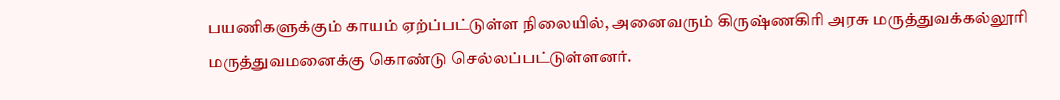பயணிகளுக்கும் காயம் ஏற்ப்பட்டுள்ள நிலையில், அனைவரும் கிருஷ்ணகிரி அரசு மருத்துவக்கல்லூரி மருத்துவமனைக்கு கொண்டு செல்லப்பட்டுள்ளனர்.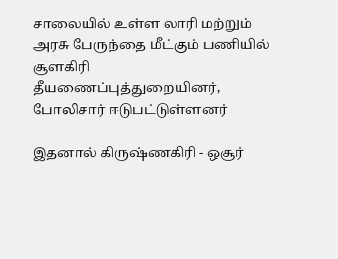சாலையில் உள்ள லாரி மற்றும் அரசு பேருந்தை மீட்கும் பணியில் சூளகிரி தீயணைப்புத்துறையினர், போலிசார் ஈடுபட்டுள்ளனர்

இதனால் கிருஷ்ணகிரி - ஒசூர்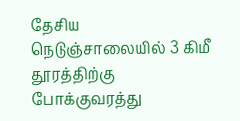தேசிய நெடுஞ்சாலையில் 3 கிமீ தூரத்திற்கு போக்குவரத்து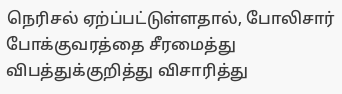நெரிசல் ஏற்ப்பட்டுள்ளதால், போலிசார் போக்குவரத்தை சீரமைத்து விபத்துக்குறித்து விசாரித்து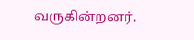வருகின்றனர்.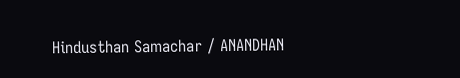Hindusthan Samachar / ANANDHAN